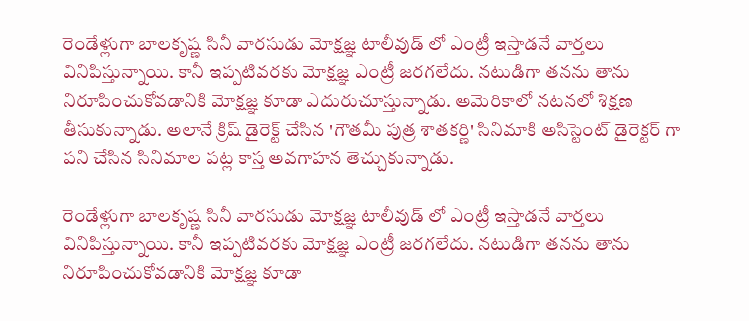రెండేళ్లుగా బాలకృష్ణ సినీ వారసుడు మోక్షజ్ఞ టాలీవుడ్ లో ఎంట్రీ ఇస్తాడనే వార్తలు వినిపిస్తున్నాయి. కానీ ఇప్పటివరకు మోక్షజ్ఞ ఎంట్రీ జరగలేదు. నటుడిగా తనను తాను నిరూపించుకోవడానికి మోక్షజ్ఞ కూడా ఎదురుచూస్తున్నాడు. అమెరికాలో నటనలో శిక్షణ తీసుకున్నాడు. అలానే క్రిష్ డైరెక్ట్ చేసిన 'గౌతమీ పుత్ర శాతకర్ణి' సినిమాకి అసిస్టెంట్ డైరెక్టర్ గా పని చేసిన సినిమాల పట్ల కాస్త అవగాహన తెచ్చుకున్నాడు.

రెండేళ్లుగా బాలకృష్ణ సినీ వారసుడు మోక్షజ్ఞ టాలీవుడ్ లో ఎంట్రీ ఇస్తాడనే వార్తలు వినిపిస్తున్నాయి. కానీ ఇప్పటివరకు మోక్షజ్ఞ ఎంట్రీ జరగలేదు. నటుడిగా తనను తాను నిరూపించుకోవడానికి మోక్షజ్ఞ కూడా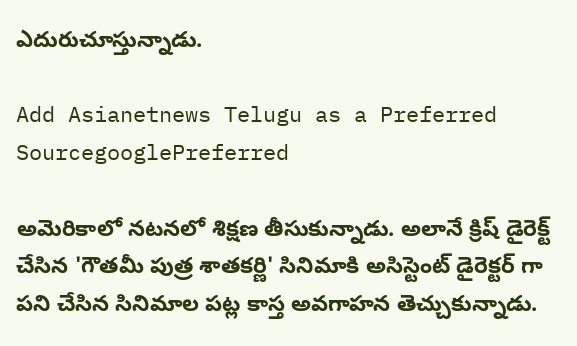ఎదురుచూస్తున్నాడు.

Add Asianetnews Telugu as a Preferred SourcegooglePreferred

అమెరికాలో నటనలో శిక్షణ తీసుకున్నాడు. అలానే క్రిష్ డైరెక్ట్ చేసిన 'గౌతమీ పుత్ర శాతకర్ణి' సినిమాకి అసిస్టెంట్ డైరెక్టర్ గా పని చేసిన సినిమాల పట్ల కాస్త అవగాహన తెచ్చుకున్నాడు.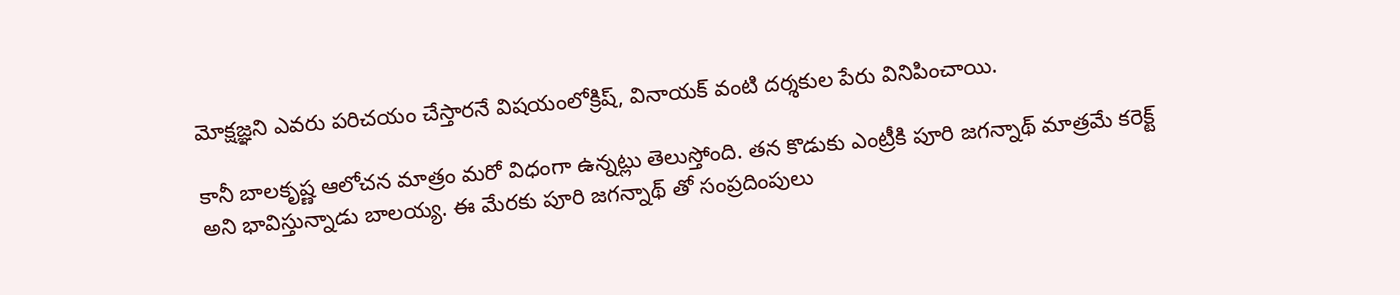మోక్షజ్ఞని ఎవరు పరిచయం చేస్తారనే విషయంలోక్రిష్, వినాయక్ వంటి దర్శకుల పేరు వినిపించాయి.

కానీ బాలకృష్ణ ఆలోచన మాత్రం మరో విధంగా ఉన్నట్లు తెలుస్తోంది. తన కొడుకు ఎంట్రీకి పూరి జగన్నాథ్ మాత్రమే కరెక్ట్ అని భావిస్తున్నాడు బాలయ్య. ఈ మేరకు పూరి జగన్నాథ్ తో సంప్రదింపులు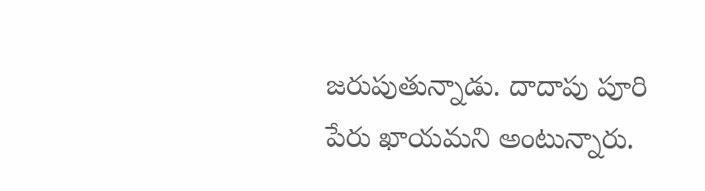జరుపుతున్నాడు. దాదాపు పూరి పేరు ఖాయమని అంటున్నారు.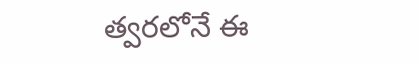త్వరలోనే ఈ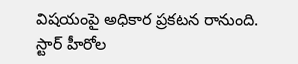విషయంపై అధికార ప్రకటన రానుంది. స్టార్ హీరోల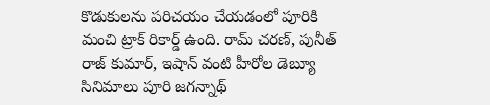కొడుకులను పరిచయం చేయడంలో పూరికి మంచి ట్రాక్ రికార్డ్ ఉంది. రామ్ చరణ్, పునీత్ రాజ్ కుమార్, ఇషాన్ వంటి హీరోల డెబ్యూ సినిమాలు పూరి జగన్నాథ్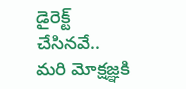డైరెక్ట్ చేసినవే.. మరి మోక్షజ్ఞకి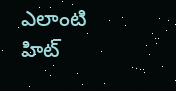ఎలాంటి హిట్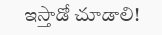ఇస్తాడో చూడాలి!